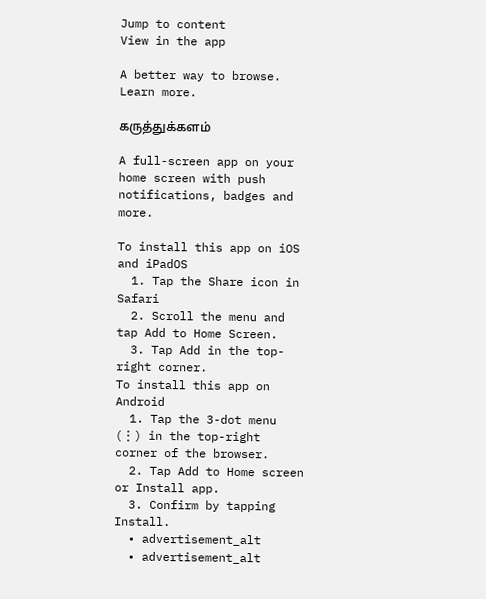Jump to content
View in the app

A better way to browse. Learn more.

கருத்துக்களம்

A full-screen app on your home screen with push notifications, badges and more.

To install this app on iOS and iPadOS
  1. Tap the Share icon in Safari
  2. Scroll the menu and tap Add to Home Screen.
  3. Tap Add in the top-right corner.
To install this app on Android
  1. Tap the 3-dot menu (⋮) in the top-right corner of the browser.
  2. Tap Add to Home screen or Install app.
  3. Confirm by tapping Install.
  • advertisement_alt
  • advertisement_alt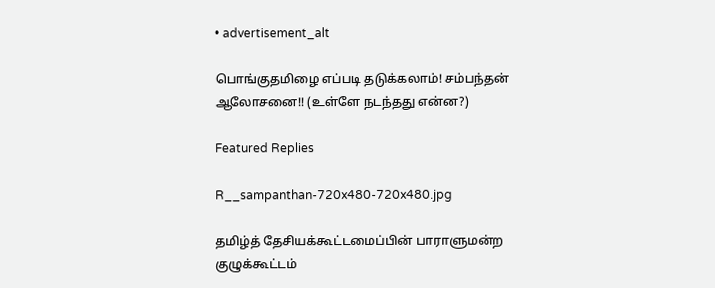• advertisement_alt

பொங்குதமிழை எப்படி தடுக்கலாம்! சம்பந்தன் ஆலோசனை!! (உள்ளே நடந்தது என்ன?)

Featured Replies

R__sampanthan-720x480-720x480.jpg

தமிழ்த் தேசியக்கூட்டமைப்பின் பாராளுமன்ற குழுக்கூட்டம்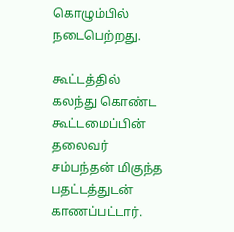கொழும்பில் நடைபெற்றது.

கூட்டத்தில் கலந்து கொண்ட கூட்டமைப்பின் தலைவர் சம்பந்தன் மிகுந்த பதட்டத்துடன் காணப்பட்டார்.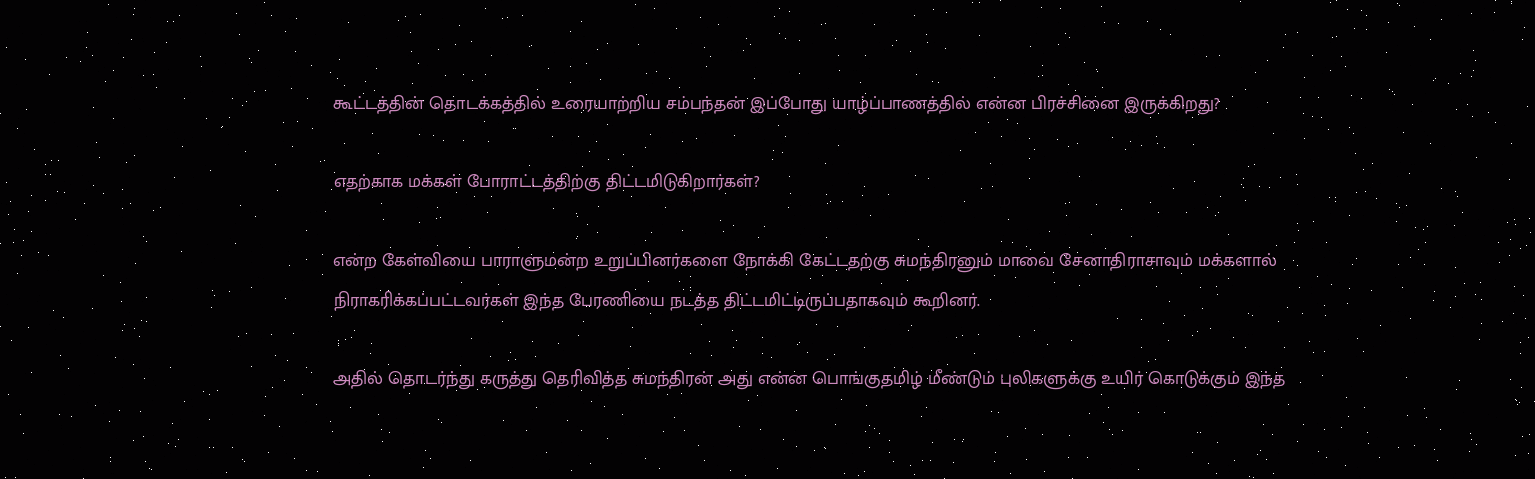கூட்டத்தின் தொடக்கத்தில் உரையாற்றிய சம்பந்தன் இப்போது யாழ்ப்பாணத்தில் என்ன பிரச்சினை இருக்கிறது?

எதற்காக மக்கள் போராட்டத்திற்கு திட்டமிடுகிறார்கள்?

என்ற கேள்வியை பாராளுமன்ற உறுப்பினர்களை நோக்கி கேட்டதற்கு சுமந்திரனும் மாவை சேனாதிராசாவும் மக்களால் நிராகரிக்கப்பட்டவர்கள் இந்த பேரணியை நடத்த திட்டமிட்டிருப்பதாகவும் கூறினர்.

அதில் தொடர்ந்து கருத்து தெரிவித்த சுமந்திரன் அது என்ன பொங்குதமிழ் மீண்டும் புலிகளுக்கு உயிர் கொடுக்கும் இந்த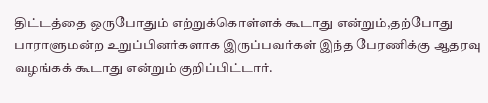திட்டத்தை ஒருபோதும் எற்றுக்கொள்ளக் கூடாது என்றும்,தற்போது பாராளுமன்ற உறுப்பினர்களாக இருப்பவர்கள் இந்த பேரணிக்கு ஆதரவு வழங்கக் கூடாது என்றும் குறிப்பிட்டார்.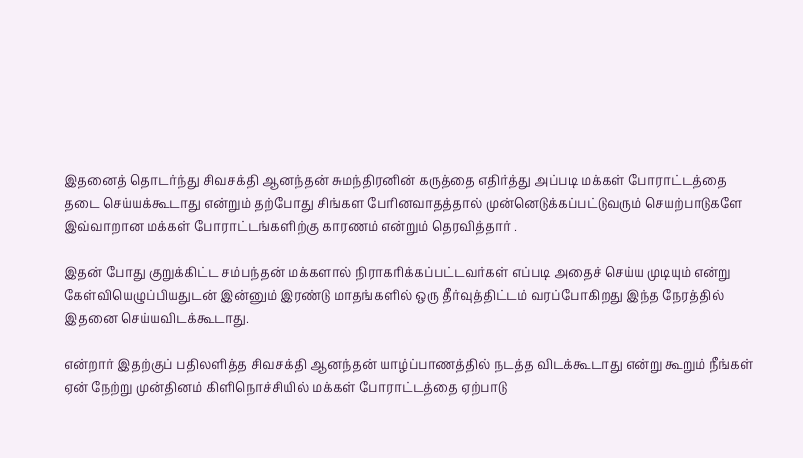இதனைத் தொடர்ந்து சிவசக்தி ஆனந்தன் சுமந்திரனின் கருத்தை எதிர்த்து அப்படி மக்கள் போராட்டத்தை தடை செய்யக்கூடாது என்றும் தற்போது சிங்கள பேரினவாதத்தால் முன்னெடுக்கப்பட்டுவரும் செயற்பாடுகளே இவ்வாறான மக்கள் போராட்டங்களிற்கு காரணம் என்றும் தெரவித்தார் .

இதன் போது குறுக்கிட்ட சம்பந்தன் மக்களால் நிராகரிக்கப்பட்டவர்கள் எப்படி அதைச் செய்ய முடியும் என்று கேள்வியெழுப்பியதுடன் இன்னும் இரண்டு மாதங்களில் ஒரு தீர்வுத்திட்டம் வரப்போகிறது இந்த நேரத்தில் இதனை செய்யவிடக்கூடாது.

என்றார் இதற்குப் பதிலளித்த சிவசக்தி ஆனந்தன் யாழ்ப்பாணத்தில் நடத்த விடக்கூடாது என்று கூறும் நீங்கள் ஏன் நேற்று முன்தினம் கிளிநொச்சியில் மக்கள் போராட்டத்தை ஏற்பாடு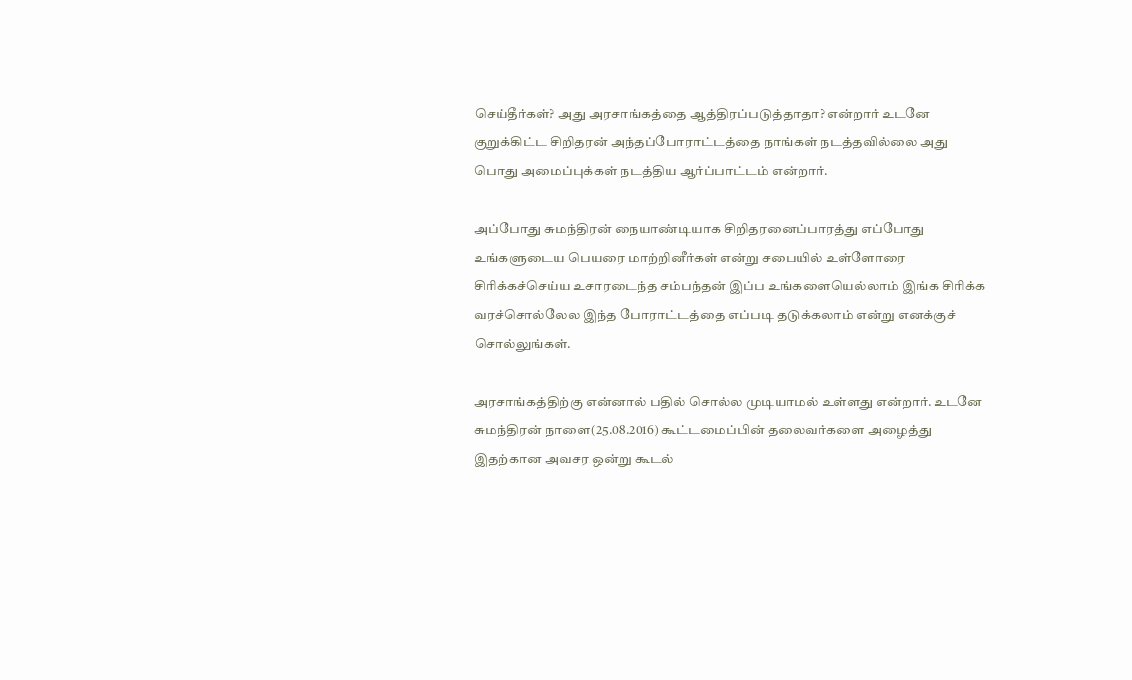செய்தீர்கள்? அது அரசாங்கத்தை ஆத்திரப்படுத்தாதா? என்றார் உடனே குறுக்கிட்ட சிறிதரன் அந்தப்போராட்டத்தை நாங்கள் நடத்தவில்லை அது பொது அமைப்புக்கள் நடத்திய ஆர்ப்பாட்டம் என்றார்.

அப்போது சுமந்திரன் நையாண்டியாக சிறிதரனைப்பாரத்து எப்போது உங்களுடைய பெயரை மாற்றினீர்கள் என்று சபையில் உள்ளோரை சிரிக்கச்செய்ய உசாரடைந்த சம்பந்தன் இப்ப உங்களையெல்லாம் இங்க சிரிக்க வரச்சொல்லேல இந்த போராட்டத்தை எப்படி தடுக்கலாம் என்று எனக்குச் சொல்லுங்கள்.

அரசாங்கத்திற்கு என்னால் பதில் சொல்ல முடியாமல் உள்ளது என்றார். உடனே சுமந்திரன் நாளை(25.08.2016) கூட்டமைப்பின் தலைவர்களை அழைத்து இதற்கான அவசர ஒன்று கூடல்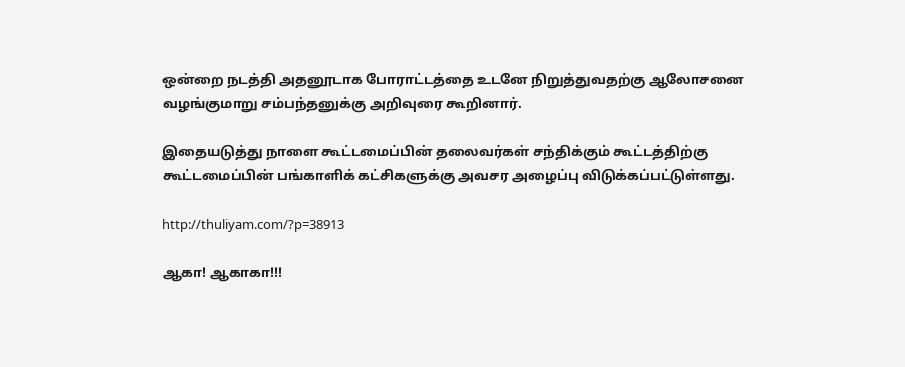ஒன்றை நடத்தி அதனூடாக போராட்டத்தை உடனே நிறுத்துவதற்கு ஆலோசனை வழங்குமாறு சம்பந்தனுக்கு அறிவுரை கூறினார்.

இதையடுத்து நாளை கூட்டமைப்பின் தலைவர்கள் சந்திக்கும் கூட்டத்திற்கு கூட்டமைப்பின் பங்காளிக் கட்சிகளுக்கு அவசர அழைப்பு விடுக்கப்பட்டுள்ளது.

http://thuliyam.com/?p=38913

ஆகா! ஆகாகா!!!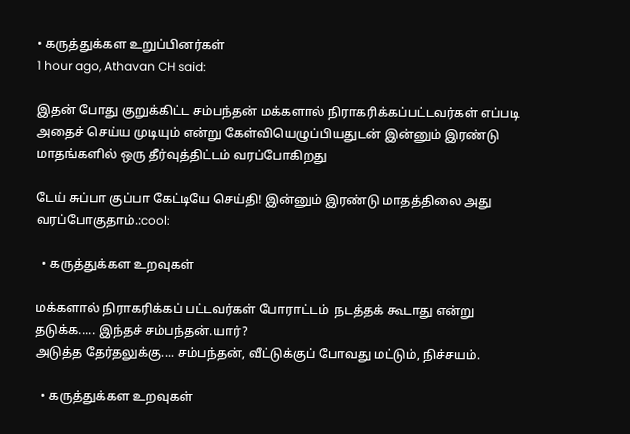• கருத்துக்கள உறுப்பினர்கள்
1 hour ago, Athavan CH said:

இதன் போது குறுக்கிட்ட சம்பந்தன் மக்களால் நிராகரிக்கப்பட்டவர்கள் எப்படி அதைச் செய்ய முடியும் என்று கேள்வியெழுப்பியதுடன் இன்னும் இரண்டு மாதங்களில் ஒரு தீர்வுத்திட்டம் வரப்போகிறது

டேய் சுப்பா குப்பா கேட்டியே செய்தி! இன்னும் இரண்டு மாதத்திலை அது வரப்போகுதாம்.:cool:

  • கருத்துக்கள உறவுகள்

மக்களால் நிராகரிக்கப் பட்டவர்கள் போராட்டம்  நடத்தக் கூடாது என்று தடுக்க..... இந்தச் சம்பந்தன்.யார்?
அடுத்த தேர்தலுக்கு.... சம்பந்தன், வீட்டுக்குப் போவது மட்டும், நிச்சயம்.

  • கருத்துக்கள உறவுகள்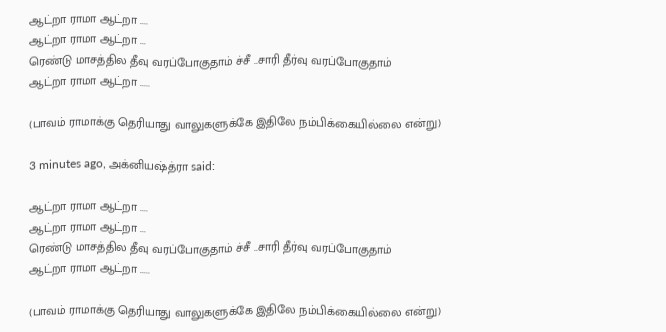ஆட்றா ராமா ஆட்றா ....
ஆட்றா ராமா ஆட்றா ...
ரெண்டு மாசத்தில தீவு வரப்போகுதாம் ச்சீ ..சாரி தீர்வு வரப்போகுதாம்
ஆட்றா ராமா ஆட்றா .....

(பாவம் ராமாக்கு தெரியாது வாலுகளுக்கே இதிலே நம்பிக்கையில்லை என்று)

3 minutes ago, அக்னியஷ்த்ரா said:

ஆட்றா ராமா ஆட்றா ....
ஆட்றா ராமா ஆட்றா ...
ரெண்டு மாசத்தில தீவு வரப்போகுதாம் ச்சீ ..சாரி தீர்வு வரப்போகுதாம்
ஆட்றா ராமா ஆட்றா .....

(பாவம் ராமாக்கு தெரியாது வாலுகளுக்கே இதிலே நம்பிக்கையில்லை என்று)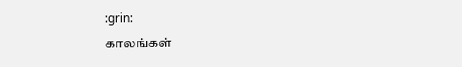:grin:
காலங்கள்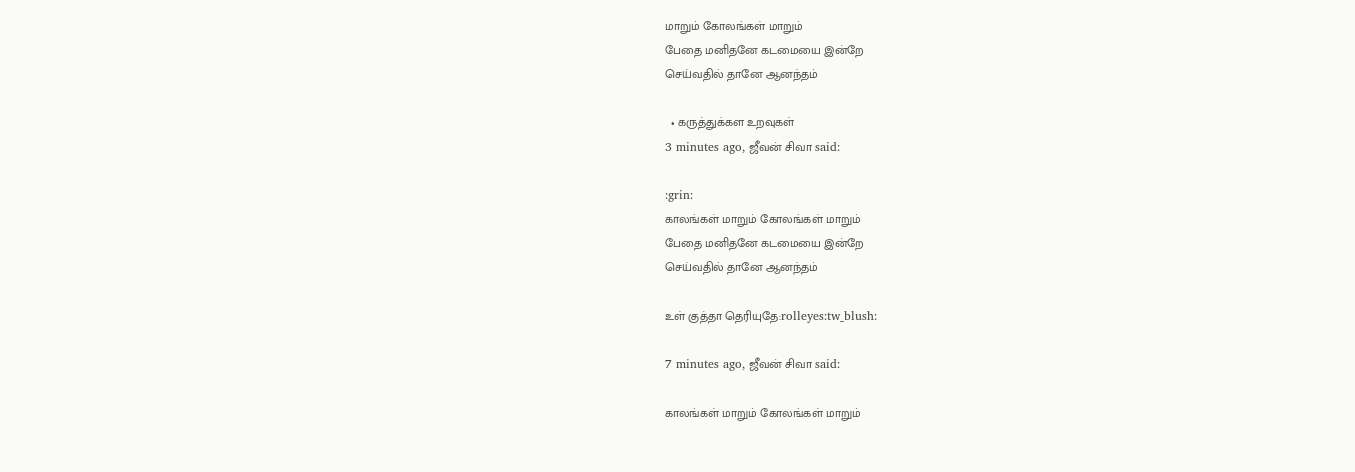மாறும் கோலங்கள் மாறும்
பேதை மனிதனே கடமையை இன்றே
செய்வதில் தானே ஆனந்தம்

  • கருத்துக்கள உறவுகள்
3 minutes ago, ஜீவன் சிவா said:

:grin:
காலங்கள் மாறும் கோலங்கள் மாறும்
பேதை மனிதனே கடமையை இன்றே
செய்வதில் தானே ஆனந்தம்

உள் குத்தா தெரியுதே:rolleyes:tw_blush:

7 minutes ago, ஜீவன் சிவா said:

காலங்கள் மாறும் கோலங்கள் மாறும்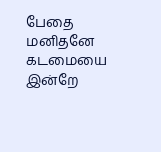பேதை மனிதனே கடமையை இன்றே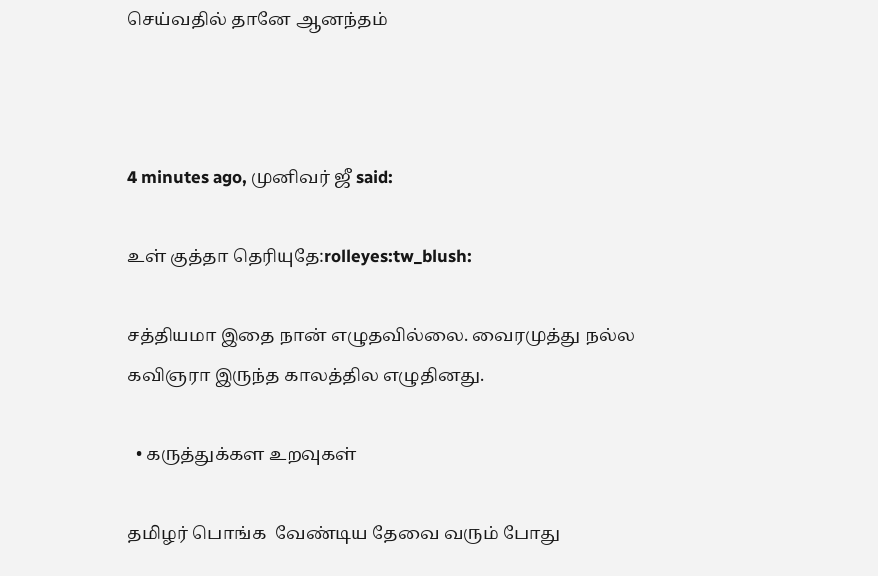செய்வதில் தானே ஆனந்தம்



4 minutes ago, முனிவர் ஜீ said:

உள் குத்தா தெரியுதே:rolleyes:tw_blush:

சத்தியமா இதை நான் எழுதவில்லை. வைரமுத்து நல்ல கவிஞரா இருந்த காலத்தில எழுதினது.

  • கருத்துக்கள உறவுகள்

தமிழர் பொங்க  வேண்டிய தேவை வரும் போது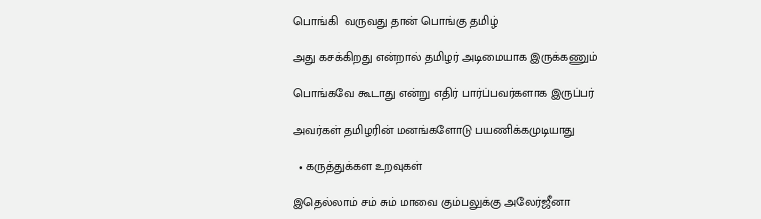பொங்கி  வருவது தான் பொங்கு தமிழ்

அது கசக்கிறது என்றால் தமிழர் அடிமையாக இருக்கணும்

பொங்கவே கூடாது என்று எதிர் பார்ப்பவர்களாக இருப்பர்

அவர்கள் தமிழரின் மனங்களோடு பயணிக்கமுடியாது

  • கருத்துக்கள உறவுகள்

இதெல்லாம் சம் சும் மாவை கும்பலுக்கு அலேர்ஜீனா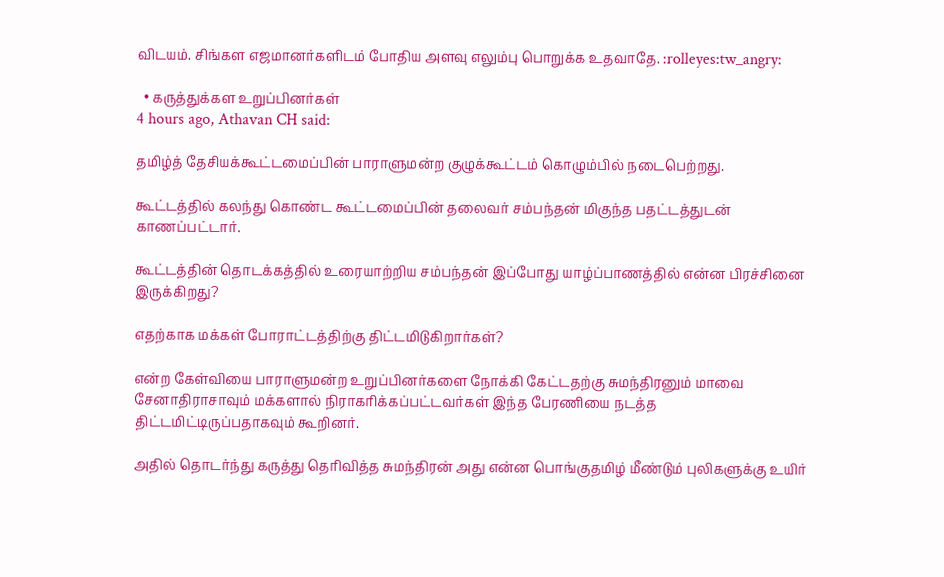விடயம். சிங்கள எஜமானர்களிடம் போதிய அளவு எலும்பு பொறுக்க உதவாதே. :rolleyes:tw_angry:

  • கருத்துக்கள உறுப்பினர்கள்
4 hours ago, Athavan CH said:

தமிழ்த் தேசியக்கூட்டமைப்பின் பாராளுமன்ற குழுக்கூட்டம் கொழும்பில் நடைபெற்றது.

கூட்டத்தில் கலந்து கொண்ட கூட்டமைப்பின் தலைவர் சம்பந்தன் மிகுந்த பதட்டத்துடன் காணப்பட்டார்.

கூட்டத்தின் தொடக்கத்தில் உரையாற்றிய சம்பந்தன் இப்போது யாழ்ப்பாணத்தில் என்ன பிரச்சினை இருக்கிறது?

எதற்காக மக்கள் போராட்டத்திற்கு திட்டமிடுகிறார்கள்?

என்ற கேள்வியை பாராளுமன்ற உறுப்பினர்களை நோக்கி கேட்டதற்கு சுமந்திரனும் மாவை சேனாதிராசாவும் மக்களால் நிராகரிக்கப்பட்டவர்கள் இந்த பேரணியை நடத்த திட்டமிட்டிருப்பதாகவும் கூறினர்.

அதில் தொடர்ந்து கருத்து தெரிவித்த சுமந்திரன் அது என்ன பொங்குதமிழ் மீண்டும் புலிகளுக்கு உயிர்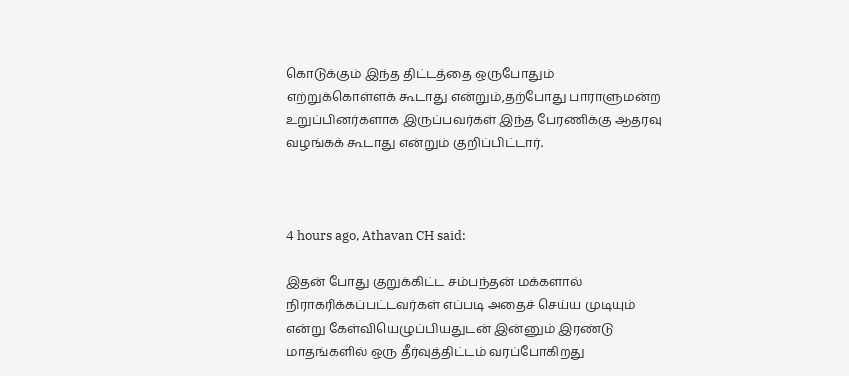கொடுக்கும் இந்த திட்டத்தை ஒருபோதும் எற்றுக்கொள்ளக் கூடாது என்றும்,தற்போது பாராளுமன்ற உறுப்பினர்களாக இருப்பவர்கள் இந்த பேரணிக்கு ஆதரவு வழங்கக் கூடாது என்றும் குறிப்பிட்டார்.



4 hours ago, Athavan CH said:

இதன் போது குறுக்கிட்ட சம்பந்தன் மக்களால் நிராகரிக்கப்பட்டவர்கள் எப்படி அதைச் செய்ய முடியும் என்று கேள்வியெழுப்பியதுடன் இன்னும் இரண்டு மாதங்களில் ஒரு தீர்வுத்திட்டம் வரப்போகிறது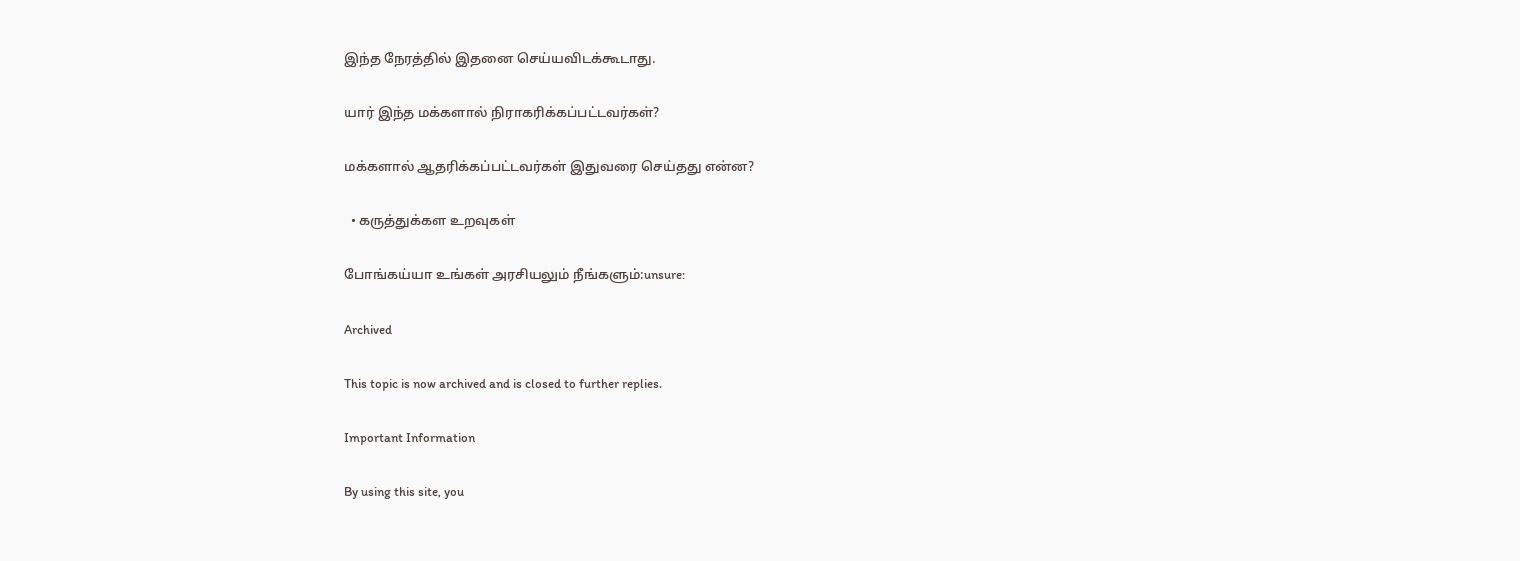இந்த நேரத்தில் இதனை செய்யவிடக்கூடாது.

யார் இந்த மக்களால் நிராகரிக்கப்பட்டவர்கள்?

மக்களால் ஆதரிக்கப்பட்டவர்கள் இதுவரை செய்தது என்ன?

  • கருத்துக்கள உறவுகள்

போங்கய்யா உங்கள் அரசியலும் நீங்களும்:unsure:

Archived

This topic is now archived and is closed to further replies.

Important Information

By using this site, you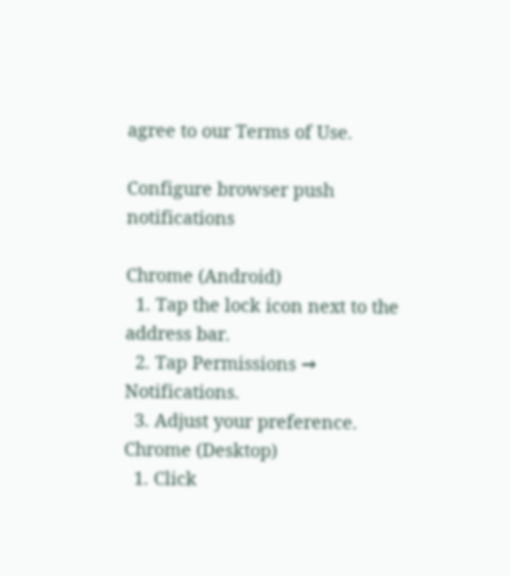agree to our Terms of Use.

Configure browser push notifications

Chrome (Android)
  1. Tap the lock icon next to the address bar.
  2. Tap Permissions → Notifications.
  3. Adjust your preference.
Chrome (Desktop)
  1. Click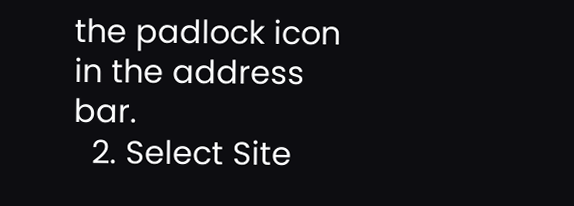the padlock icon in the address bar.
  2. Select Site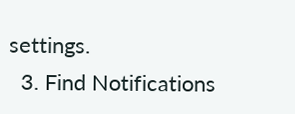settings.
  3. Find Notifications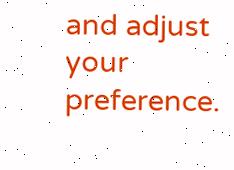and adjust your preference.